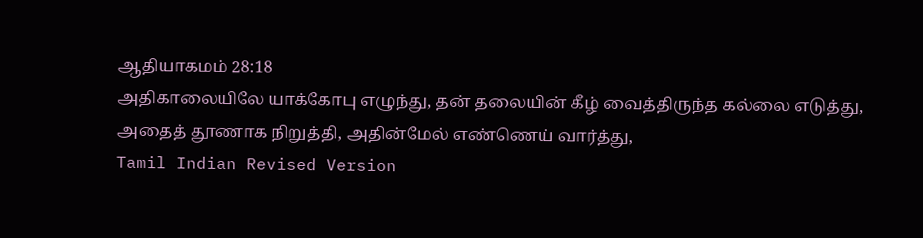ஆதியாகமம் 28:18
அதிகாலையிலே யாக்கோபு எழுந்து, தன் தலையின் கீழ் வைத்திருந்த கல்லை எடுத்து, அதைத் தூணாக நிறுத்தி, அதின்மேல் எண்ணெய் வார்த்து,
Tamil Indian Revised Version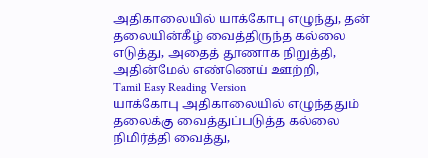அதிகாலையில் யாக்கோபு எழுந்து, தன் தலையின்கீழ் வைத்திருந்த கல்லை எடுத்து, அதைத் தூணாக நிறுத்தி, அதின்மேல் எண்ணெய் ஊற்றி,
Tamil Easy Reading Version
யாக்கோபு அதிகாலையில் எழுந்ததும் தலைக்கு வைத்துப்படுத்த கல்லை நிமிர்த்தி வைத்து,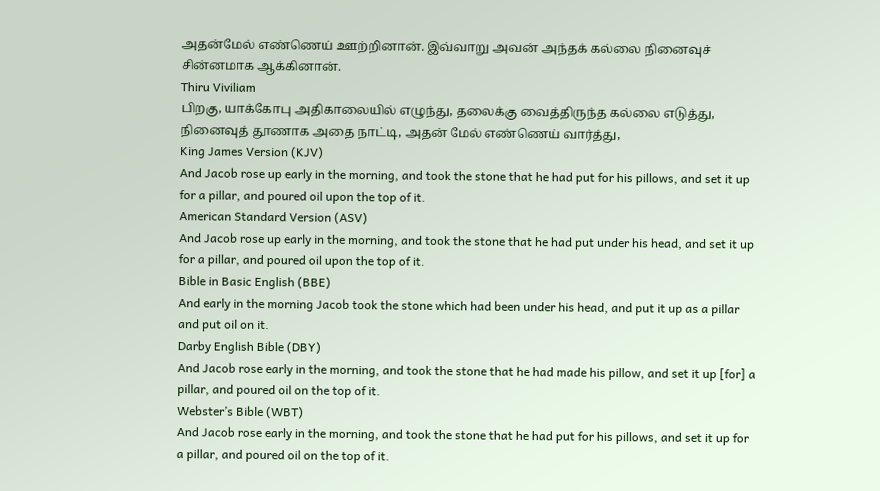அதன்மேல் எண்ணெய் ஊற்றினான். இவ்வாறு அவன் அந்தக் கல்லை நினைவுச் சின்னமாக ஆக்கினான்.
Thiru Viviliam
பிறகு, யாக்கோபு அதிகாலையில் எழுந்து, தலைக்கு வைத்திருந்த கல்லை எடுத்து, நினைவுத் தூணாக அதை நாட்டி, அதன் மேல் எண்ணெய் வார்த்து,
King James Version (KJV)
And Jacob rose up early in the morning, and took the stone that he had put for his pillows, and set it up for a pillar, and poured oil upon the top of it.
American Standard Version (ASV)
And Jacob rose up early in the morning, and took the stone that he had put under his head, and set it up for a pillar, and poured oil upon the top of it.
Bible in Basic English (BBE)
And early in the morning Jacob took the stone which had been under his head, and put it up as a pillar and put oil on it.
Darby English Bible (DBY)
And Jacob rose early in the morning, and took the stone that he had made his pillow, and set it up [for] a pillar, and poured oil on the top of it.
Webster’s Bible (WBT)
And Jacob rose early in the morning, and took the stone that he had put for his pillows, and set it up for a pillar, and poured oil on the top of it.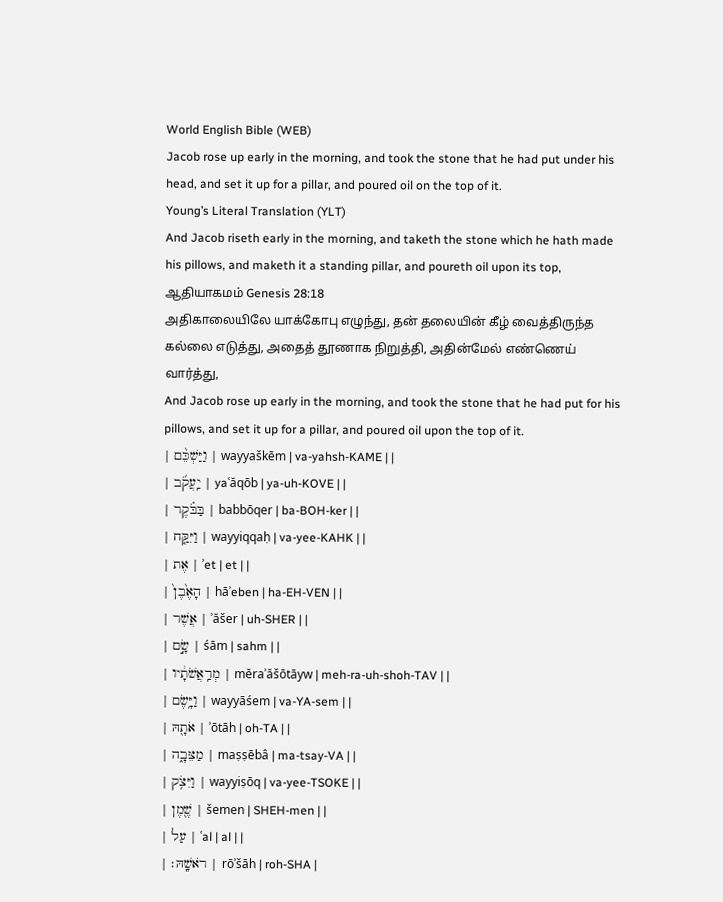World English Bible (WEB)
Jacob rose up early in the morning, and took the stone that he had put under his head, and set it up for a pillar, and poured oil on the top of it.
Young’s Literal Translation (YLT)
And Jacob riseth early in the morning, and taketh the stone which he hath made his pillows, and maketh it a standing pillar, and poureth oil upon its top,
ஆதியாகமம் Genesis 28:18
அதிகாலையிலே யாக்கோபு எழுந்து, தன் தலையின் கீழ் வைத்திருந்த கல்லை எடுத்து, அதைத் தூணாக நிறுத்தி, அதின்மேல் எண்ணெய் வார்த்து,
And Jacob rose up early in the morning, and took the stone that he had put for his pillows, and set it up for a pillar, and poured oil upon the top of it.
| וַיַּשְׁכֵּ֨ם | wayyaškēm | va-yahsh-KAME | |
| יַֽעֲקֹ֜ב | yaʿăqōb | ya-uh-KOVE | |
| בַּבֹּ֗קֶר | babbōqer | ba-BOH-ker | |
| וַיִּקַּ֤ח | wayyiqqaḥ | va-yee-KAHK | |
| אֶת | ʾet | et | |
| הָאֶ֙בֶן֙ | hāʾeben | ha-EH-VEN | |
| אֲשֶׁר | ʾăšer | uh-SHER | |
| שָׂ֣ם | śām | sahm | |
| מְרַֽאֲשֹׁתָ֔יו | mĕraʾăšōtāyw | meh-ra-uh-shoh-TAV | |
| וַיָּ֥שֶׂם | wayyāśem | va-YA-sem | |
| אֹתָ֖הּ | ʾōtāh | oh-TA | |
| מַצֵּבָ֑ה | maṣṣēbâ | ma-tsay-VA | |
| וַיִּצֹ֥ק | wayyiṣōq | va-yee-TSOKE | |
| שֶׁ֖מֶן | šemen | SHEH-men | |
| עַל | ʿal | al | |
| רֹאשָֽׁהּ׃ | rōʾšāh | roh-SHA |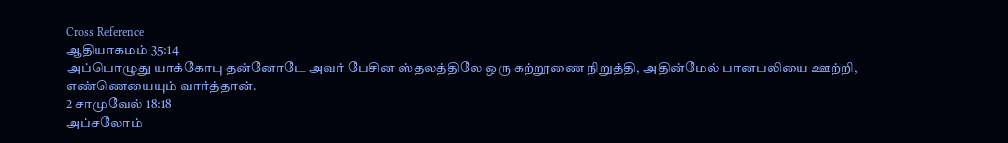Cross Reference
ஆதியாகமம் 35:14
அப்பொழுது யாக்கோபு தன்னோடே அவர் பேசின ஸ்தலத்திலே ஒரு கற்றூணை நிறுத்தி, அதின்மேல் பானபலியை ஊற்றி, எண்ணெயையும் வார்த்தான்.
2 சாமுவேல் 18:18
அப்சலோம்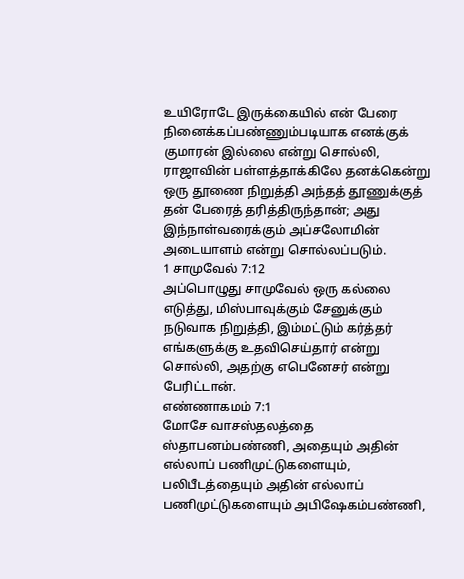உயிரோடே இருக்கையில் என் பேரை நினைக்கப்பண்ணும்படியாக எனக்குக் குமாரன் இல்லை என்று சொல்லி, ராஜாவின் பள்ளத்தாக்கிலே தனக்கென்று ஒரு தூணை நிறுத்தி அந்தத் தூணுக்குத் தன் பேரைத் தரித்திருந்தான்; அது இந்நாள்வரைக்கும் அப்சலோமின் அடையாளம் என்று சொல்லப்படும்.
1 சாமுவேல் 7:12
அப்பொழுது சாமுவேல் ஒரு கல்லை எடுத்து, மிஸ்பாவுக்கும் சேனுக்கும் நடுவாக நிறுத்தி, இம்மட்டும் கர்த்தர் எங்களுக்கு உதவிசெய்தார் என்று சொல்லி, அதற்கு எபெனேசர் என்று பேரிட்டான்.
எண்ணாகமம் 7:1
மோசே வாசஸ்தலத்தை ஸ்தாபனம்பண்ணி, அதையும் அதின் எல்லாப் பணிமுட்டுகளையும், பலிபீடத்தையும் அதின் எல்லாப் பணிமுட்டுகளையும் அபிஷேகம்பண்ணி,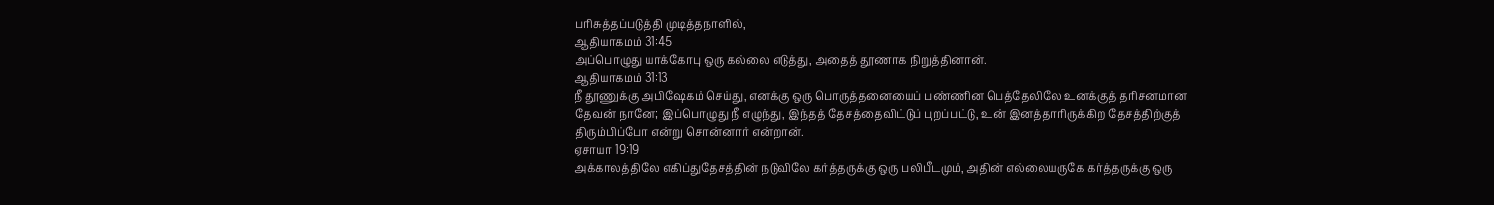பரிசுத்தப்படுத்தி முடித்தநாளில்,
ஆதியாகமம் 31:45
அப்பொழுது யாக்கோபு ஒரு கல்லை எடுத்து, அதைத் தூணாக நிறுத்தினான்.
ஆதியாகமம் 31:13
நீ தூணுக்கு அபிஷேகம் செய்து, எனக்கு ஒரு பொருத்தனையைப் பண்ணின பெத்தேலிலே உனக்குத் தரிசனமான தேவன் நானே; இப்பொழுது நீ எழுந்து, இந்தத் தேசத்தைவிட்டுப் புறப்பட்டு, உன் இனத்தாரிருக்கிற தேசத்திற்குத் திரும்பிப்போ என்று சொன்னார் என்றான்.
ஏசாயா 19:19
அக்காலத்திலே எகிப்துதேசத்தின் நடுவிலே கர்த்தருக்கு ஒரு பலிபீடமும், அதின் எல்லையருகே கர்த்தருக்கு ஒரு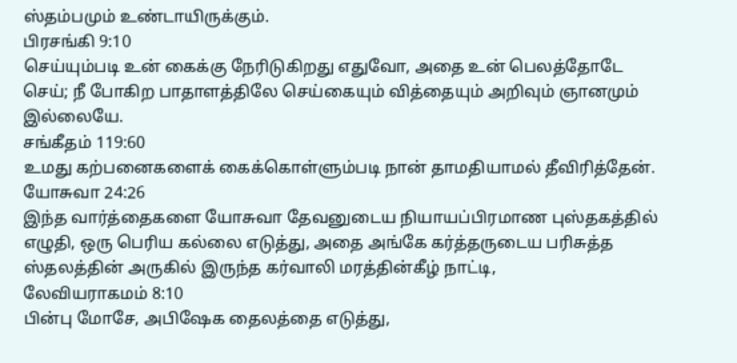ஸ்தம்பமும் உண்டாயிருக்கும்.
பிரசங்கி 9:10
செய்யும்படி உன் கைக்கு நேரிடுகிறது எதுவோ, அதை உன் பெலத்தோடே செய்; நீ போகிற பாதாளத்திலே செய்கையும் வித்தையும் அறிவும் ஞானமும் இல்லையே.
சங்கீதம் 119:60
உமது கற்பனைகளைக் கைக்கொள்ளும்படி நான் தாமதியாமல் தீவிரித்தேன்.
யோசுவா 24:26
இந்த வார்த்தைகளை யோசுவா தேவனுடைய நியாயப்பிரமாண புஸ்தகத்தில் எழுதி, ஒரு பெரிய கல்லை எடுத்து, அதை அங்கே கர்த்தருடைய பரிசுத்த ஸ்தலத்தின் அருகில் இருந்த கர்வாலி மரத்தின்கீழ் நாட்டி,
லேவியராகமம் 8:10
பின்பு மோசே, அபிஷேக தைலத்தை எடுத்து,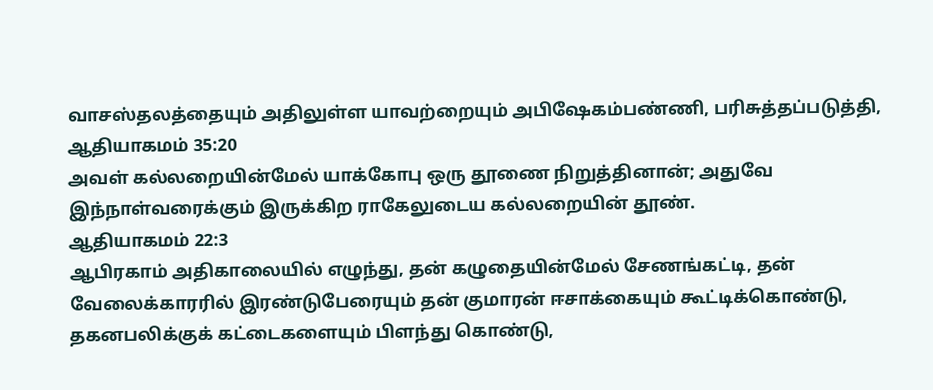வாசஸ்தலத்தையும் அதிலுள்ள யாவற்றையும் அபிஷேகம்பண்ணி, பரிசுத்தப்படுத்தி,
ஆதியாகமம் 35:20
அவள் கல்லறையின்மேல் யாக்கோபு ஒரு தூணை நிறுத்தினான்; அதுவே இந்நாள்வரைக்கும் இருக்கிற ராகேலுடைய கல்லறையின் தூண்.
ஆதியாகமம் 22:3
ஆபிரகாம் அதிகாலையில் எழுந்து, தன் கழுதையின்மேல் சேணங்கட்டி, தன் வேலைக்காரரில் இரண்டுபேரையும் தன் குமாரன் ஈசாக்கையும் கூட்டிக்கொண்டு, தகனபலிக்குக் கட்டைகளையும் பிளந்து கொண்டு,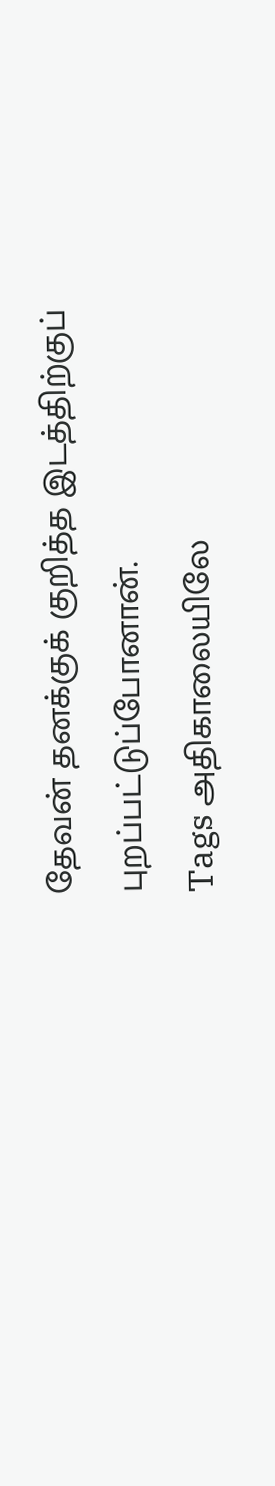தேவன் தனக்குக் குறித்த இடத்திற்குப் புறப்பட்டுப்போனான்.
Tags அதிகாலையிலே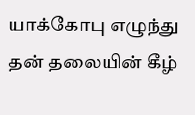யாக்கோபு எழுந்து தன் தலையின் கீழ்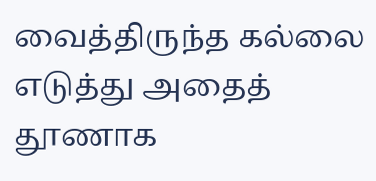வைத்திருந்த கல்லை எடுத்து அதைத் தூணாக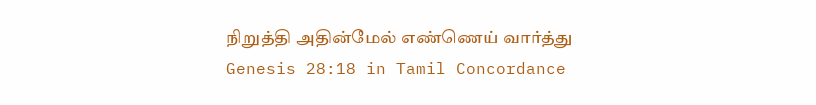நிறுத்தி அதின்மேல் எண்ணெய் வார்த்து
Genesis 28:18 in Tamil Concordance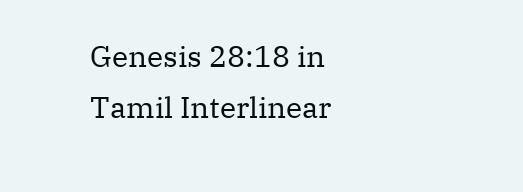Genesis 28:18 in Tamil Interlinear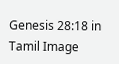Genesis 28:18 in Tamil Image